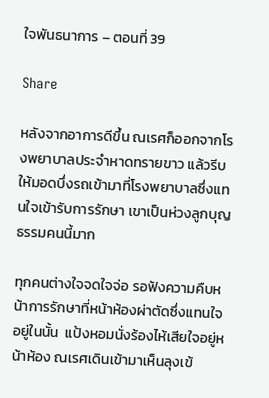ใจพันธนาการ – ตอนที่ 39

Share

หลังจากอาการดีขึ้น ณเรศก็ออกจากโรงพยาบาลประจำหาดทรายขาว แล้วรีบให้มอดบึ่งรถเข้ามาที่โรงพยาบาลซึ่งแทนใจเข้ารับการรักษา เขาเป็นห่วงลูกบุญธรรมคนนี้มาก

ทุกคนต่างใจจดใจจ่อ รอฟังความคืบหน้าการรักษาที่หน้าห้องผ่าตัดซึ่งแทนใจอยู่ในนั้น  แป้งหอมนั่งร้องไห้เสียใจอยู่หน้าห้อง ณเรศเดินเข้ามาเห็นลุงเข้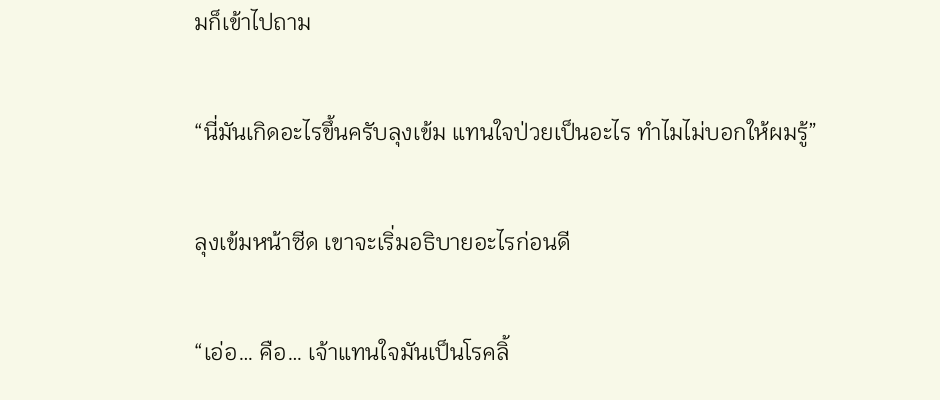มก็เข้าไปถาม

“นี่มันเกิดอะไรขึ้นครับลุงเข้ม แทนใจป่วยเป็นอะไร ทำไมไม่บอกให้ผมรู้”

ลุงเข้มหน้าซีด เขาจะเริ่มอธิบายอะไรก่อนดี

“เอ่อ… คือ… เจ้าแทนใจมันเป็นโรคลิ้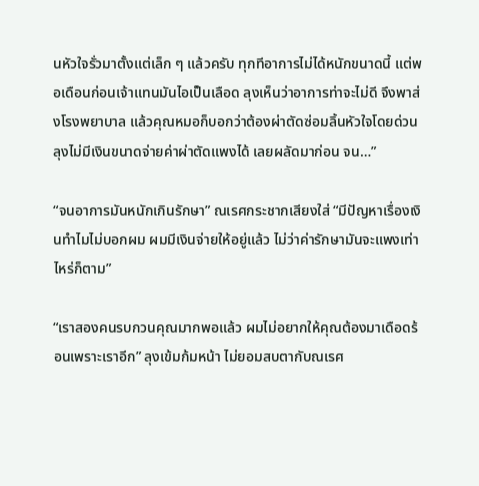นหัวใจรั่วมาตั้งแต่เล็ก ๆ แล้วครับ ทุกทีอาการไม่ได้หนักขนาดนี้ แต่พอเดือนก่อนเจ้าแทนมันไอเป็นเลือด ลุงเห็นว่าอาการท่าจะไม่ดี จึงพาส่งโรงพยาบาล แล้วคุณหมอก็บอกว่าต้องผ่าตัดซ่อมลิ้นหัวใจโดยด่วน ลุงไม่มีเงินขนาดจ่ายค่าผ่าตัดแพงได้ เลยผลัดมาก่อน จน…”

“จนอาการมันหนักเกินรักษา” ณเรศกระชากเสียงใส่ “มีปัญหาเรื่องเงินทำไมไม่บอกผม ผมมีเงินจ่ายให้อยู่แล้ว ไม่ว่าค่ารักษามันจะแพงเท่าไหร่ก็ตาม”

“เราสองคนรบกวนคุณมากพอแล้ว ผมไม่อยากให้คุณต้องมาเดือดร้อนเพราะเราอีก” ลุงเข้มก้มหน้า ไม่ยอมสบตากับณเรศ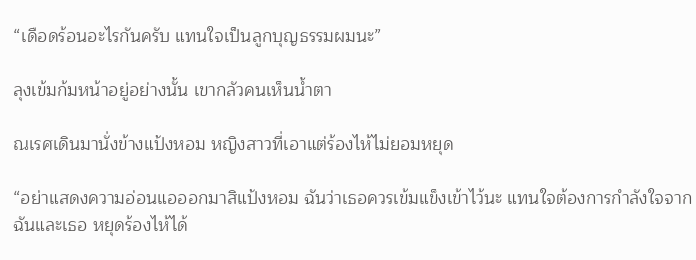“เดือดร้อนอะไรกันครับ แทนใจเป็นลูกบุญธรรมผมนะ”

ลุงเข้มก้มหน้าอยู่อย่างนั้น เขากลัวคนเห็นน้ำตา

ณเรศเดินมานั่งข้างแป้งหอม หญิงสาวที่เอาแต่ร้องไห้ไม่ยอมหยุด

“อย่าแสดงความอ่อนแอออกมาสิแป้งหอม ฉันว่าเธอควรเข้มแข็งเข้าไว้นะ แทนใจต้องการกำลังใจจากฉันและเธอ หยุดร้องไห้ได้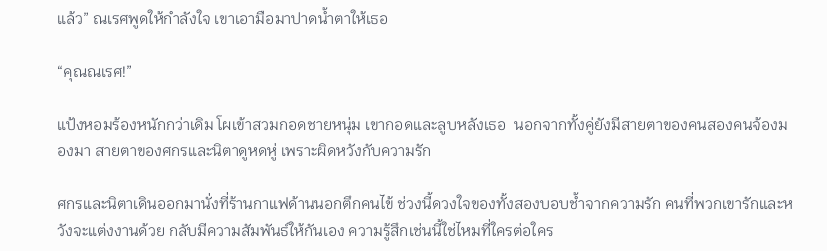แล้ว” ณเรศพูดให้กำลังใจ เขาเอามือมาปาดน้ำตาให้เธอ

“คุณณเรศ!”

แป้งหอมร้องหนักกว่าเดิม โผเข้าสวมกอดชายหนุ่ม เขากอดและลูบหลังเธอ  นอกจากทั้งคู่ยังมีสายตาของคนสองคนจ้องมองมา สายตาของศกรและนิตาดูหดหู่ เพราะผิดหวังกับความรัก

ศกรและนิตาเดินออกมานั่งที่ร้านกาแฟด้านนอกตึกคนไข้ ช่วงนี้ดวงใจของทั้งสองบอบช้ำจากความรัก คนที่พวกเขารักและหวังจะแต่งงานด้วย กลับมีความสัมพันธ์ให้กันเอง ความรู้สึกเช่นนี้ใช่ไหมที่ใครต่อใคร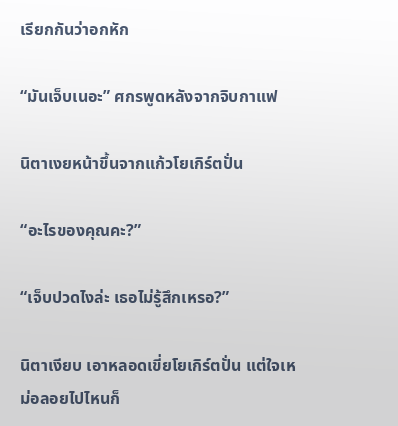เรียกกันว่าอกหัก

“มันเจ็บเนอะ” ศกรพูดหลังจากจิบกาแฟ

นิตาเงยหน้าขึ้นจากแก้วโยเกิร์ตปั่น

“อะไรของคุณคะ?”

“เจ็บปวดไงล่ะ เธอไม่รู้สึกเหรอ?”

นิตาเงียบ เอาหลอดเขี่ยโยเกิร์ตปั่น แต่ใจเหม่อลอยไปไหนก็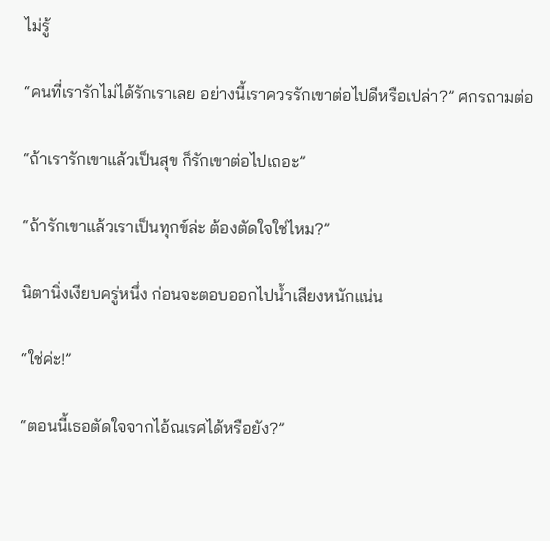ไม่รู้

“คนที่เรารักไม่ได้รักเราเลย อย่างนี้เราควรรักเขาต่อไปดีหรือเปล่า?” ศกรถามต่อ

“ถ้าเรารักเขาแล้วเป็นสุข ก็รักเขาต่อไปเถอะ”

“ถ้ารักเขาแล้วเราเป็นทุกข์ล่ะ ต้องตัดใจใช่ไหม?”

นิตานิ่งเงียบครู่หนึ่ง ก่อนจะตอบออกไปน้ำเสียงหนักแน่น

“ใช่ค่ะ!”

“ตอนนี้เธอตัดใจจากไอ้ณเรศได้หรือยัง?”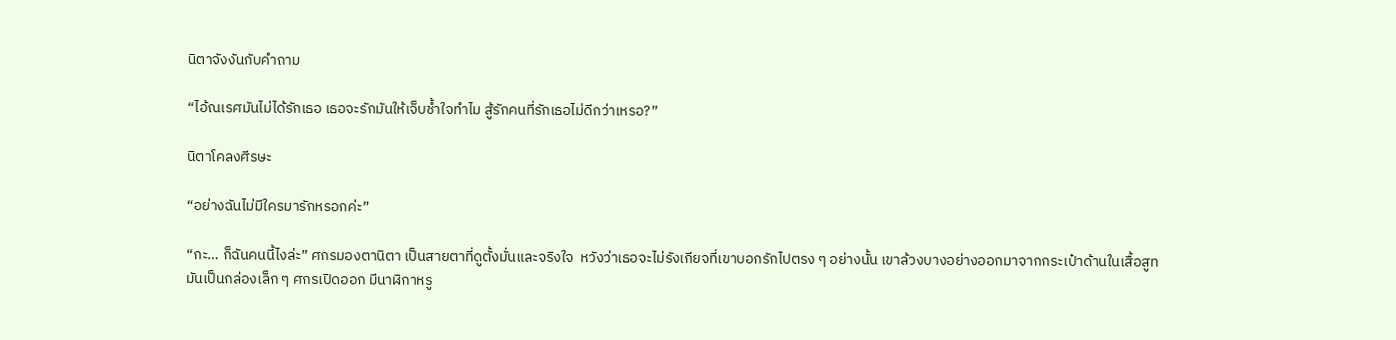นิตาจังงันกับคำถาม

“ไอ้ณเรศมันไม่ได้รักเธอ เธอจะรักมันให้เจ็บช้ำใจทำไม สู้รักคนที่รักเธอไม่ดีกว่าเหรอ?”

นิตาโคลงศีรษะ

“อย่างฉันไม่มีใครมารักหรอกค่ะ”

“กะ… ก็ฉันคนนี้ไงล่ะ” ศกรมองตานิตา เป็นสายตาที่ดูตั้งมั่นและจริงใจ  หวังว่าเธอจะไม่รังเกียจที่เขาบอกรักไปตรง ๆ อย่างนั้น เขาล้วงบางอย่างออกมาจากกระเป๋าด้านในเสื้อสูท มันเป็นกล่องเล็ก ๆ ศกรเปิดออก มีนาฬิกาหรู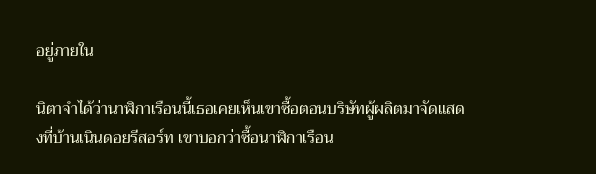อยู่ภายใน

นิตาจำได้ว่านาฬิกาเรือนนี้เธอเคยเห็นเขาซื้อตอนบริษัทผู้ผลิตมาจัดแสดงที่บ้านเนินดอยรีสอร์ท เขาบอกว่าซื้อนาฬิกาเรือน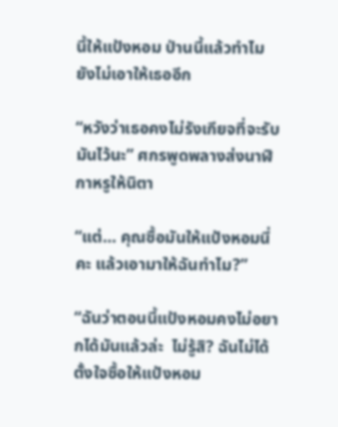นี้ให้แป้งหอม ป่านนี้แล้วทำไมยังไม่เอาให้เธออีก

“หวังว่าเธอคงไม่รังเกียจที่จะรับมันไว้นะ” ศกรพูดพลางส่งนาฬิกาหรูให้นิตา

“แต่… คุณซื้อมันให้แป้งหอมนี่คะ แล้วเอามาให้ฉันทำไม?”

“ฉันว่าตอนนี้แป้งหอมคงไม่อยากได้มันแล้วล่ะ  ไม่รู้สิ? ฉันไม่ได้ตั้งใจซื้อให้แป้งหอม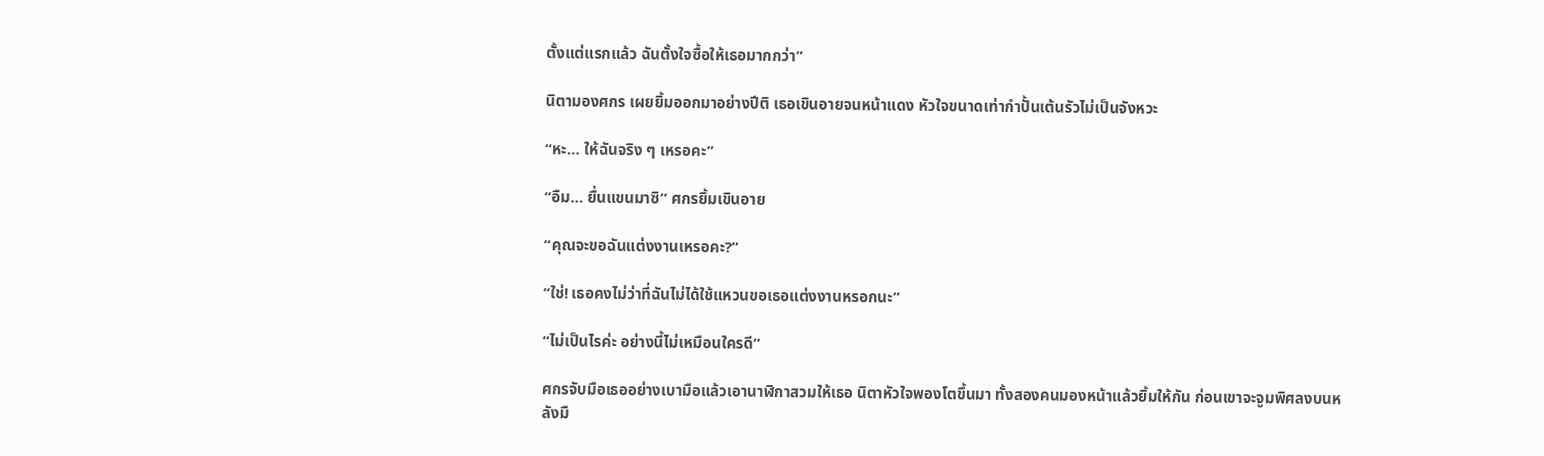ตั้งแต่แรกแล้ว ฉันตั้งใจซื้อให้เธอมากกว่า”

นิตามองศกร เผยยิ้มออกมาอย่างปีติ เธอเขินอายจนหน้าแดง หัวใจขนาดเท่ากำปั้นเต้นรัวไม่เป็นจังหวะ

“หะ… ให้ฉันจริง ๆ เหรอคะ”

“อืม… ยื่นแขนมาซิ” ศกรยิ้มเขินอาย

“คุณจะขอฉันแต่งงานเหรอคะ?”

“ใช่! เธอคงไม่ว่าที่ฉันไม่ได้ใช้แหวนขอเธอแต่งงานหรอกนะ”

“ไม่เป็นไรค่ะ อย่างนี้ไม่เหมือนใครดี”

ศกรจับมือเธออย่างเบามือแล้วเอานาฬิกาสวมให้เธอ นิตาหัวใจพองโตขึ้นมา ทั้งสองคนมองหน้าแล้วยิ้มให้กัน ก่อนเขาจะจูมพิศลงบนหลังมื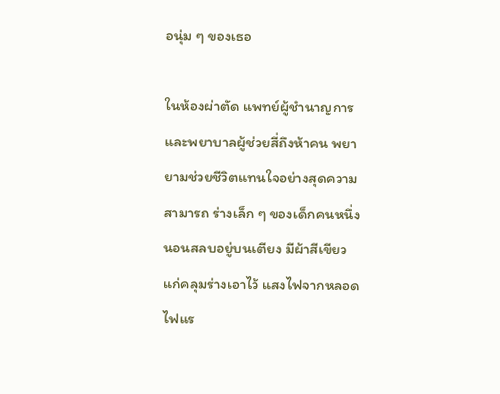อนุ่ม ๆ ของเธอ

ในห้องผ่าตัด แพทย์ผู้ชำนาญการและพยาบาลผู้ช่วยสี่ถึงห้าคน พยายามช่วยชีวิตแทนใจอย่างสุดความสามารถ ร่างเล็ก ๆ ของเด็กคนหนึ่งนอนสลบอยู่บนเตียง มีผ้าสีเขียวแก่คลุมร่างเอาไว้ แสงไฟจากหลอดไฟแร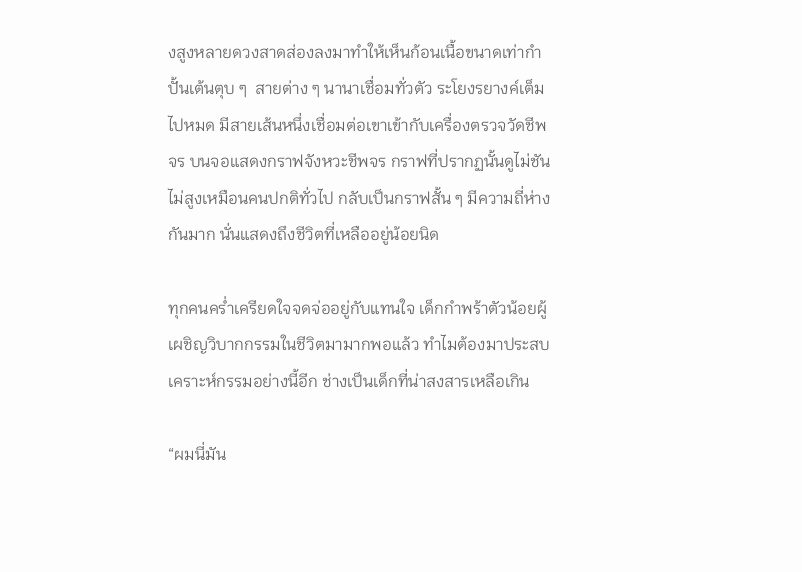งสูงหลายดวงสาดส่องลงมาทำให้เห็นก้อนเนื้อขนาดเท่ากำปั้นเต้นตุบ ๆ  สายต่าง ๆ นานาเชื่อมทั่วตัว ระโยงรยางค์เต็มไปหมด มีสายเส้นหนึ่งเชื่อมต่อเขาเข้ากับเครื่องตรวจวัดชีพจร บนจอแสดงกราฟจังหวะชีพจร กราฟที่ปรากฏนั้นดูไม่ชันไม่สูงเหมือนคนปกติทั่วไป กลับเป็นกราฟสั้น ๆ มีความถี่ห่างกันมาก นั่นแสดงถึงชีวิตที่เหลืออยู่น้อยนิด

ทุกคนคร่ำเครียดใจจดจ่ออยู่กับแทนใจ เด็กกำพร้าตัวน้อยผู้เผชิญวิบากกรรมในชีวิตมามากพอแล้ว ทำไมต้องมาประสบเคราะห์กรรมอย่างนี้อีก ช่างเป็นเด็กที่น่าสงสารเหลือเกิน

“ผมนี่มัน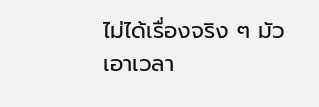ไม่ได้เรื่องจริง ๆ มัวเอาเวลา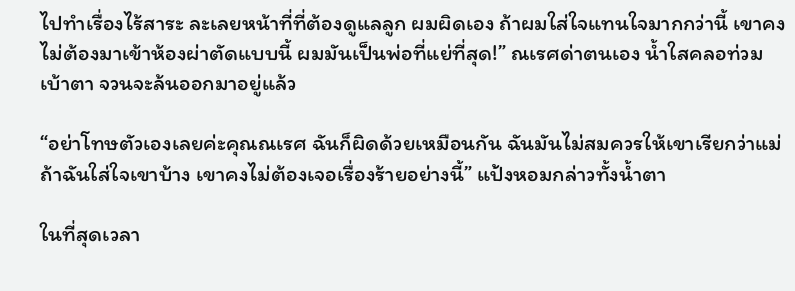ไปทำเรื่องไร้สาระ ละเลยหน้าที่ที่ต้องดูแลลูก ผมผิดเอง ถ้าผมใส่ใจแทนใจมากกว่านี้ เขาคงไม่ต้องมาเข้าห้องผ่าตัดแบบนี้ ผมมันเป็นพ่อที่แย่ที่สุด!” ณเรศด่าตนเอง น้ำใสคลอท่วมเบ้าตา จวนจะล้นออกมาอยู่แล้ว

“อย่าโทษตัวเองเลยค่ะคุณณเรศ ฉันก็ผิดด้วยเหมือนกัน ฉันมันไม่สมควรให้เขาเรียกว่าแม่ ถ้าฉันใส่ใจเขาบ้าง เขาคงไม่ต้องเจอเรื่องร้ายอย่างนี้” แป้งหอมกล่าวทั้งน้ำตา

ในที่สุดเวลา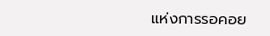แห่งการรอคอย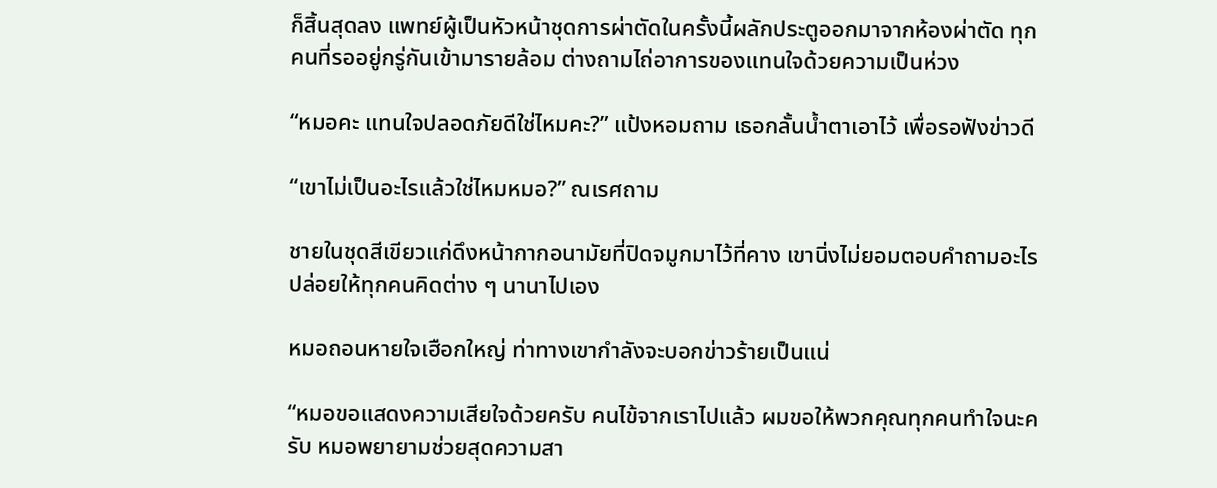ก็สิ้นสุดลง แพทย์ผู้เป็นหัวหน้าชุดการผ่าตัดในครั้งนี้ผลักประตูออกมาจากห้องผ่าตัด ทุกคนที่รออยู่กรู่กันเข้ามารายล้อม ต่างถามไถ่อาการของแทนใจด้วยความเป็นห่วง

“หมอคะ แทนใจปลอดภัยดีใช่ไหมคะ?” แป้งหอมถาม เธอกลั้นน้ำตาเอาไว้ เพื่อรอฟังข่าวดี

“เขาไม่เป็นอะไรแล้วใช่ไหมหมอ?” ณเรศถาม

ชายในชุดสีเขียวแก่ดึงหน้ากากอนามัยที่ปิดจมูกมาไว้ที่คาง เขานิ่งไม่ยอมตอบคำถามอะไร ปล่อยให้ทุกคนคิดต่าง ๆ นานาไปเอง

หมอถอนหายใจเฮือกใหญ่ ท่าทางเขากำลังจะบอกข่าวร้ายเป็นแน่

“หมอขอแสดงความเสียใจด้วยครับ คนไข้จากเราไปแล้ว ผมขอให้พวกคุณทุกคนทำใจนะครับ หมอพยายามช่วยสุดความสา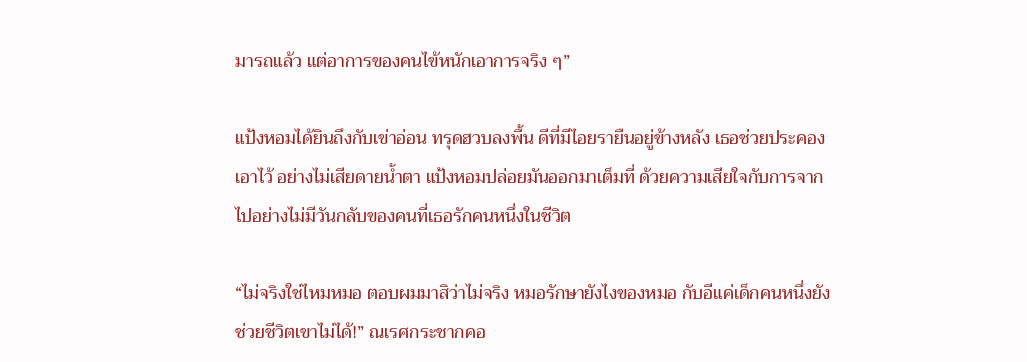มารถแล้ว แต่อาการของคนไข้หนักเอาการจริง ๆ”

แป้งหอมได้ยินถึงกับเข่าอ่อน ทรุดฮวบลงพื้น ดีที่มีไอยรายืนอยู่ข้างหลัง เธอช่วยประคองเอาไว้ อย่างไม่เสียดายน้ำตา แป้งหอมปล่อยมันออกมาเต็มที่ ด้วยความเสียใจกับการจากไปอย่างไม่มีวันกลับของคนที่เธอรักคนหนึ่งในชีวิต

“ไม่จริงใช่ไหมหมอ ตอบผมมาสิว่าไม่จริง หมอรักษายังไงของหมอ กับอีแค่เด็กคนหนึ่งยังช่วยชีวิตเขาไม่ได้!” ณเรศกระชากคอ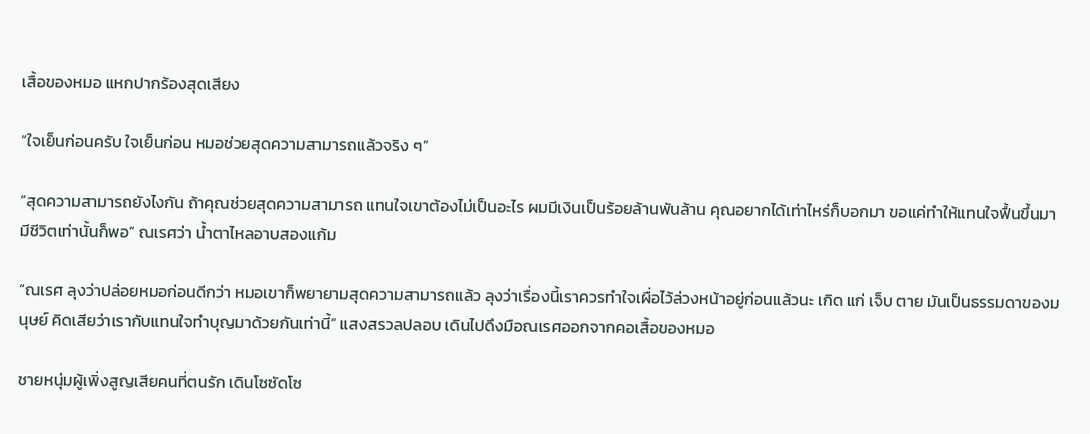เสื้อของหมอ แหกปากร้องสุดเสียง

“ใจเย็นก่อนครับ ใจเย็นก่อน หมอช่วยสุดความสามารถแล้วจริง ๆ”

“สุดความสามารถยังไงกัน ถ้าคุณช่วยสุดความสามารถ แทนใจเขาต้องไม่เป็นอะไร ผมมีเงินเป็นร้อยล้านพันล้าน คุณอยากได้เท่าไหร่ก็บอกมา ขอแค่ทำให้แทนใจฟื้นขึ้นมามีชีวิตเท่านั้นก็พอ” ณเรศว่า น้ำตาไหลอาบสองแก้ม

“ณเรศ ลุงว่าปล่อยหมอก่อนดีกว่า หมอเขาก็พยายามสุดความสามารถแล้ว ลุงว่าเรื่องนี้เราควรทำใจเผื่อไว้ล่วงหน้าอยู่ก่อนแล้วนะ เกิด แก่ เจ็บ ตาย มันเป็นธรรมดาของมนุษย์ คิดเสียว่าเรากับแทนใจทำบุญมาด้วยกันเท่านี้” แสงสรวลปลอบ เดินไปดึงมือณเรศออกจากคอเสื้อของหมอ

ชายหนุ่มผู้เพิ่งสูญเสียคนที่ตนรัก เดินโซซัดโซ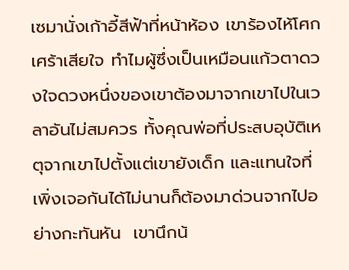เซมานั่งเก้าอี้สีฟ้าที่หน้าห้อง เขาร้องไห้โศกเศร้าเสียใจ ทำไมผู้ซึ่งเป็นเหมือนแก้วตาดวงใจดวงหนึ่งของเขาต้องมาจากเขาไปในเวลาอันไม่สมควร ทั้งคุณพ่อที่ประสบอุบัติเหตุจากเขาไปตั้งแต่เขายังเด็ก และแทนใจที่เพิ่งเจอกันได้ไม่นานก็ต้องมาด่วนจากไปอย่างกะทันหัน  เขานึกน้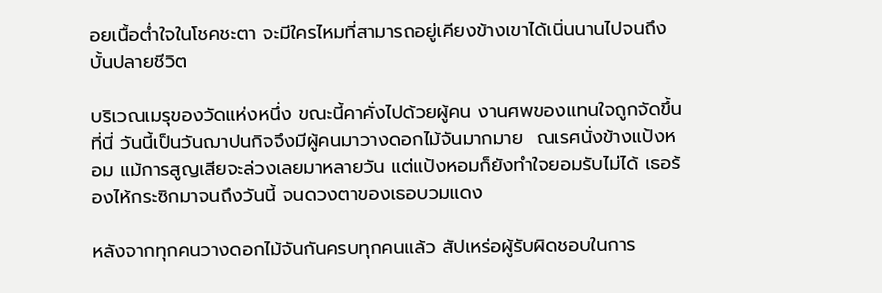อยเนื้อต่ำใจในโชคชะตา จะมีใครไหมที่สามารถอยู่เคียงข้างเขาได้เนิ่นนานไปจนถึงบั้นปลายชีวิต

บริเวณเมรุของวัดแห่งหนึ่ง ขณะนี้คาคั่งไปด้วยผู้คน งานศพของแทนใจถูกจัดขึ้นที่นี่ วันนี้เป็นวันฌาปนกิจจึงมีผู้คนมาวางดอกไม้จันมากมาย  ณเรศนั่งข้างแป้งหอม แม้การสูญเสียจะล่วงเลยมาหลายวัน แต่แป้งหอมก็ยังทำใจยอมรับไม่ได้ เธอร้องไห้กระซิกมาจนถึงวันนี้ จนดวงตาของเธอบวมแดง

หลังจากทุกคนวางดอกไม้จันกันครบทุกคนแล้ว สัปเหร่อผู้รับผิดชอบในการ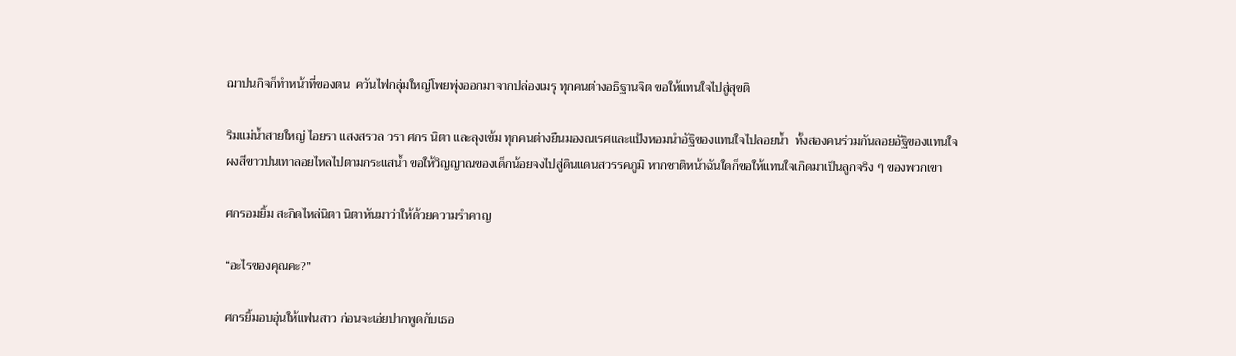ฌาปนกิจก็ทำหน้าที่ของตน  ควันไฟกลุ่มใหญ่โพยพุ่งออกมาจากปล่องเมรุ ทุกคนต่างอธิฐานจิต ขอให้แทนใจไปสู่สุขติ

ริมแม่น้ำสายใหญ่ ไอยรา แสงสรวล วรา ศกร นิตา และลุงเข้ม ทุกคนต่างยืนมองณเรศและแป้งหอมนำอัฐิของแทนใจไปลอยน้ำ  ทั้งสองคนร่วมกันลอยอัฐิของแทนใจ ผงสีขาวปนเทาลอยไหลไปตามกระแสน้ำ ขอให้วิญญาณของเด็กน้อยจงไปสู่ดินแดนสวรรคภูมิ หากชาติหน้าฉันใดก็ขอให้แทนใจเกิดมาเป็นลูกจริง ๆ ของพวกเขา

ศกรอมยิ้ม สะกิดไหล่นิตา นิตาหันมาว่าให้ด้วยความรำคาญ

“อะไรของคุณคะ?”

ศกรยิ้มอบอุ่นให้แฟนสาว ก่อนจะเอ่ยปากพูดกับเธอ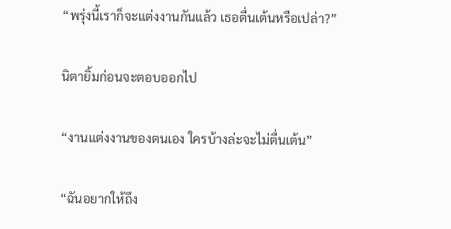“พรุ่งนี้เราก็จะแต่งงานกันแล้ว เธอตื่นเต้นหรือเปล่า?”

นิตายิ้มก่อนจะตอบออกไป

“งานแต่งงานของตนเอง ใครบ้างล่ะจะไม่ตื่นเต้น”

“ฉันอยากให้ถึง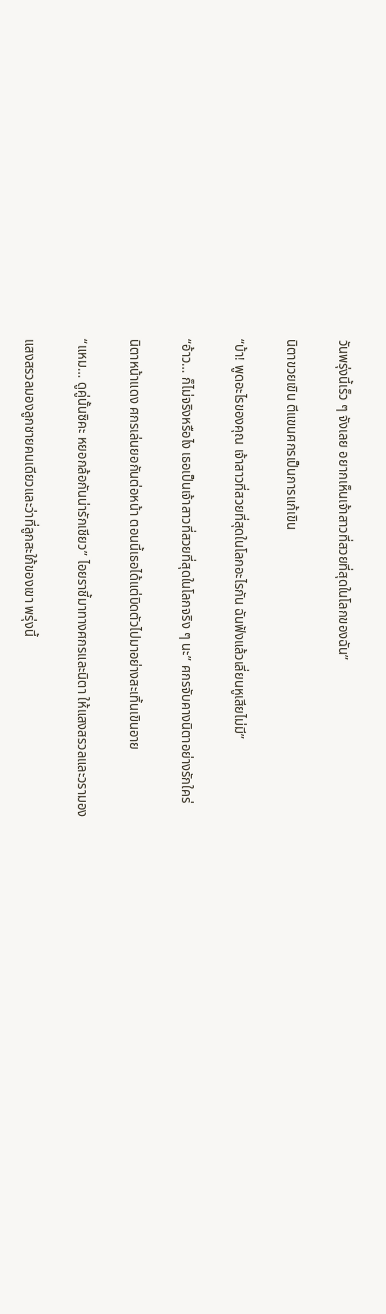วันพรุ่งนี้เร็ว ๆ จังเลย อยากเห็นเจ้าสาวที่สวยที่สุดในโลกของฉัน”

นิตาขวยเขิน ตีแขนศกรเป็นการแก้เขิน

“บ้า! พูดอะไรของคุณ เจ้าสาวที่สวยที่สุดในโลกอะไรกัน ฉันฟังแล้วเลี่ยนหูเสียไม่มี”

“อ้าว… ก็ไม่จริงหรือไง เธอเป็นเจ้าสาวที่สวยที่สุดในโลกจริง ๆ นะ” ศกรจับคางนิตาอย่างรักใคร่

นิตาหน้าแดง ศกรเล่นยอกันต่อหน้า ตอนนี้เธอได้แต่บิดตัวไปมาอย่างสะเทิ้นเขินอาย

“แหม… ดูคู่นั้นซิคะ หยอกล้อกันน่ารักเชียว” ไอยราชี้มาทางศกรและนิตา ให้แสงสรวลและวรามอง

แสงสรวลมองลูกชายคนเดียวและว่าที่ลูกสะใภ้ของเขา พรุ่งนี้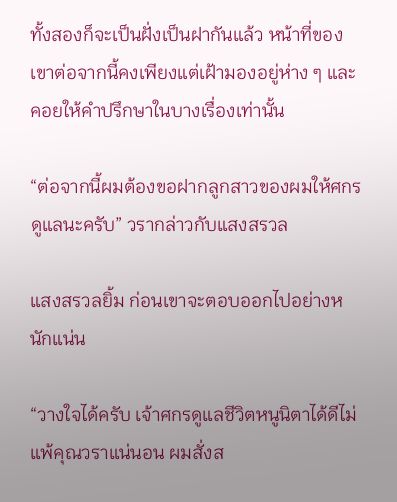ทั้งสองก็จะเป็นฝั่งเป็นฝากันแล้ว หน้าที่ของเขาต่อจากนี้คงเพียงแต่เฝ้ามองอยู่ห่าง ๆ และคอยให้คำปรึกษาในบางเรื่องเท่านั้น

“ต่อจากนี้ผมต้องขอฝากลูกสาวของผมให้ศกรดูแลนะครับ” วรากล่าวกับแสงสรวล

แสงสรวลยิ้ม ก่อนเขาจะตอบออกไปอย่างหนักแน่น

“วางใจได้ครับ เจ้าศกรดูแลชีวิตหนูนิตาได้ดีไม่แพ้คุณวราแน่นอน ผมสั่งส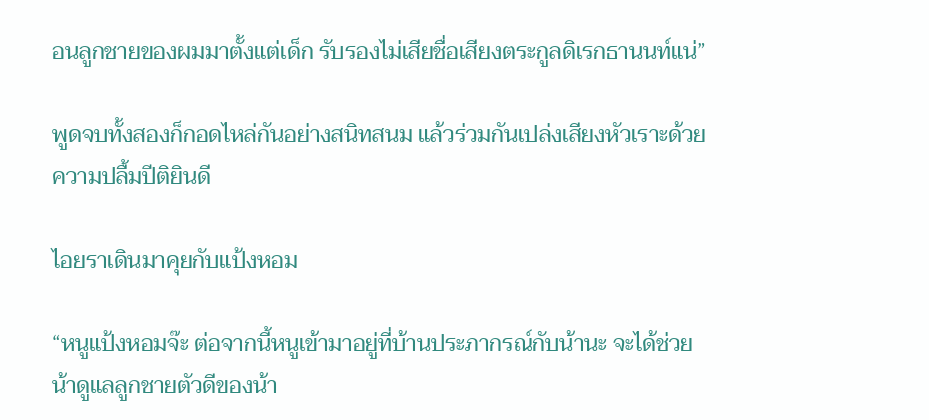อนลูกชายของผมมาตั้งแต่เด็ก รับรองไม่เสียชื่อเสียงตระกูลดิเรกธานนท์แน่”

พูดจบทั้งสองก็กอดไหล่กันอย่างสนิทสนม แล้วร่วมกันเปล่งเสียงหัวเราะด้วยความปลื้มปีติยินดี

ไอยราเดินมาคุยกับแป้งหอม

“หนูแป้งหอมจ๊ะ ต่อจากนี้หนูเข้ามาอยู่ที่บ้านประภากรณ์กับน้านะ จะได้ช่วยน้าดูแลลูกชายตัวดีของน้า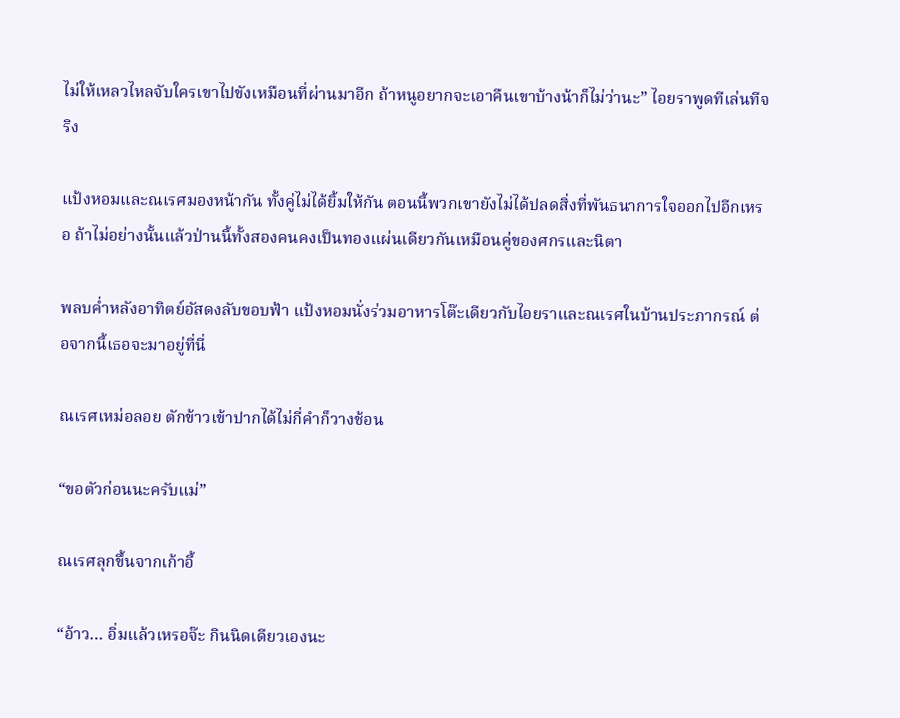ไม่ให้เหลวไหลจับใครเขาไปขังเหมือนที่ผ่านมาอีก ถ้าหนูอยากจะเอาคืนเขาบ้างน้าก็ไม่ว่านะ” ไอยราพูดทีเล่นทีจริง

แป้งหอมและณเรศมองหน้ากัน ทั้งคู่ไม่ได้ยิ้มให้กัน ตอนนี้พวกเขายังไม่ได้ปลดสิ่งที่พันธนาการใจออกไปอีกเหรอ ถ้าไม่อย่างนั้นแล้วป่านนี้ทั้งสองคนคงเป็นทองแผ่นเดียวกันเหมือนคู่ของศกรและนิตา

พลบค่ำหลังอาทิตย์อัสดงลับขอบฟ้า แป้งหอมนั่งร่วมอาหารโต๊ะเดียวกับไอยราและณเรศในบ้านประภากรณ์ ต่อจากนี้เธอจะมาอยู่ที่นี่

ณเรศเหม่อลอย ตักข้าวเข้าปากได้ไม่กี่คำก็วางช้อน

“ขอตัวก่อนนะครับแม่”

ณเรศลุกขึ้นจากเก้าอี้

“อ้าว… อิ่มแล้วเหรอจ๊ะ กินนิดเดียวเองนะ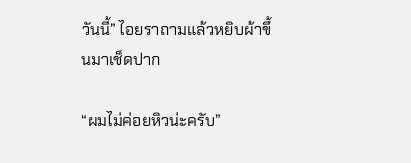วันนี้” ไอยราถามแล้วหยิบผ้าขึ้นมาเช็ดปาก

“ผมไม่ค่อยหิวน่ะครับ”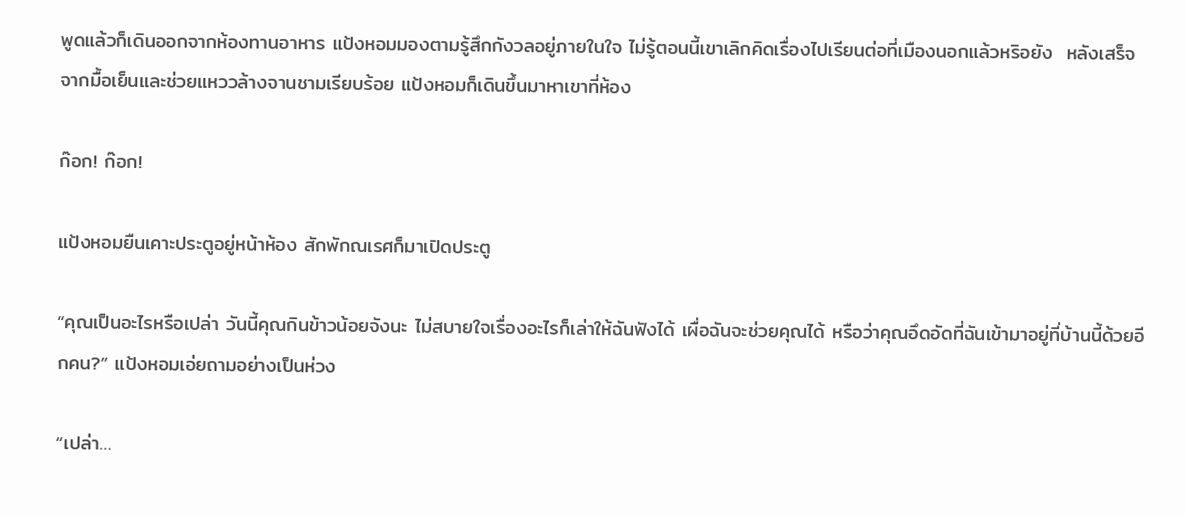พูดแล้วก็เดินออกจากห้องทานอาหาร แป้งหอมมองตามรู้สึกกังวลอยู่ภายในใจ ไม่รู้ตอนนี้เขาเลิกคิดเรื่องไปเรียนต่อที่เมืองนอกแล้วหริอยัง  หลังเสร็จจากมื้อเย็นและช่วยแหววล้างจานชามเรียบร้อย แป้งหอมก็เดินขึ้นมาหาเขาที่ห้อง

ก๊อก! ก๊อก!

แป้งหอมยืนเคาะประตูอยู่หน้าห้อง สักพักณเรศก็มาเปิดประตู

“คุณเป็นอะไรหรือเปล่า วันนี้คุณกินข้าวน้อยจังนะ ไม่สบายใจเรื่องอะไรก็เล่าให้ฉันฟังได้ เผื่อฉันจะช่วยคุณได้ หรือว่าคุณอึดอัดที่ฉันเข้ามาอยู่ที่บ้านนี้ด้วยอีกคน?” แป้งหอมเอ่ยถามอย่างเป็นห่วง

“เปล่า…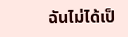ฉันไม่ได้เป็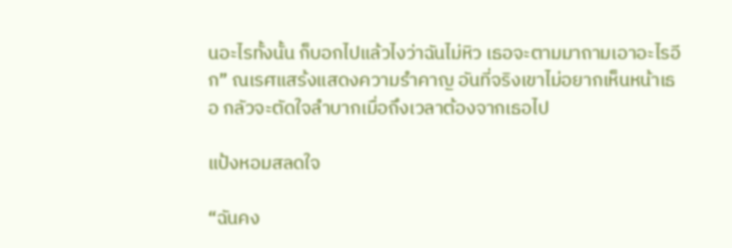นอะไรทั้งนั้น ก็บอกไปแล้วไงว่าฉันไม่หิว เธอจะตามมาถามเอาอะไรอีก” ณเรศแสร้งแสดงความรำคาญ อันที่จริงเขาไม่อยากเห็นหน้าเธอ กลัวจะตัดใจลำบากเมื่อถึงเวลาต้องจากเธอไป

แป้งหอมสลดใจ

“ฉันคง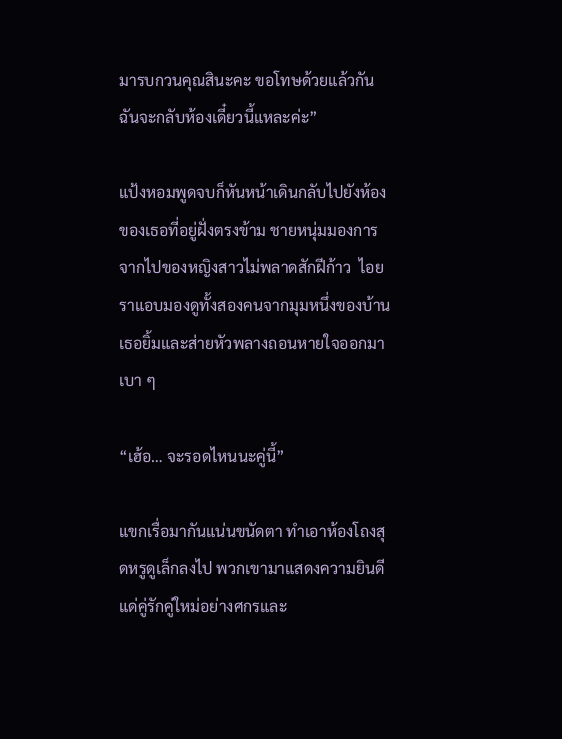มารบกวนคุณสินะคะ ขอโทษด้วยแล้วกัน ฉันจะกลับห้องเดี๋ยวนี้แหละค่ะ”

แป้งหอมพูดจบก็หันหน้าเดินกลับไปยังห้องของเธอที่อยู่ฝั่งตรงข้าม ชายหนุ่มมองการจากไปของหญิงสาวไม่พลาดสักฝีก้าว  ไอยราแอบมองดูทั้งสองคนจากมุมหนึ่งของบ้าน เธอยิ้มและส่ายหัวพลางถอนหายใจออกมาเบา ๆ

“เฮ้อ… จะรอดไหนนะคู่นี้”

แขกเรื่อมากันแน่นขนัดตา ทำเอาห้องโถงสุดหรูดูเล็กลงไป พวกเขามาแสดงความยินดีแด่คู่รักคู่ใหม่อย่างศกรและ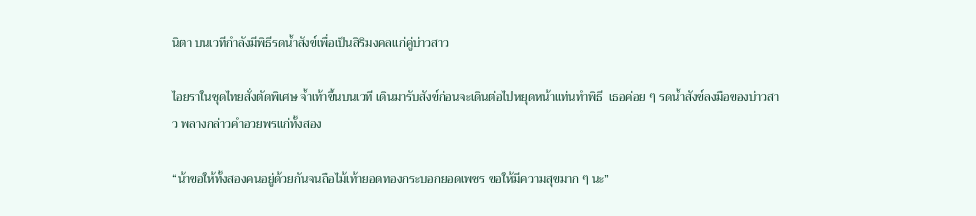นิตา บนเวทีกำลังมีพิธีรดน้ำสังข์เพื่อเป็นสิริมงคลแก่คู่บ่าวสาว

ไอยราในชุดไทยสั่งตัดพิเศษ จ้ำเท้าขึ้นบนเวที เดินมารับสังข์ก่อนจะเดินต่อไปหยุดหน้าแท่นทำพิธี  เธอค่อย ๆ รดน้ำสังข์ลงมือของบ่าวสาว พลางกล่าวคำอวยพรแก่ทั้งสอง

“น้าขอให้ทั้งสองคนอยู่ด้วยกันจนถือไม้เท้ายอดทองกระบอกยอดเพชร ขอให้มีความสุขมาก ๆ นะ”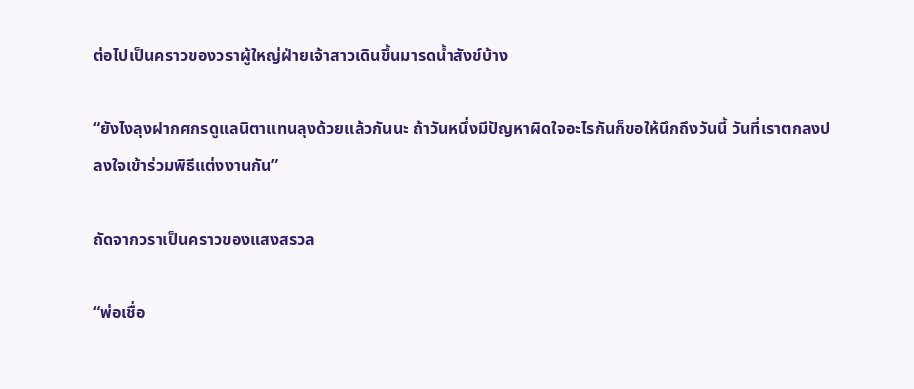ต่อไปเป็นคราวของวราผู้ใหญ่ฝ่ายเจ้าสาวเดินขึ้นมารดน้ำสังข์บ้าง

“ยังไงลุงฝากศกรดูแลนิตาแทนลุงด้วยแล้วกันนะ ถ้าวันหนึ่งมีปัญหาผิดใจอะไรกันก็ขอให้นึกถึงวันนี้ วันที่เราตกลงปลงใจเข้าร่วมพิธีแต่งงานกัน”

ถัดจากวราเป็นคราวของแสงสรวล

“พ่อเชื่อ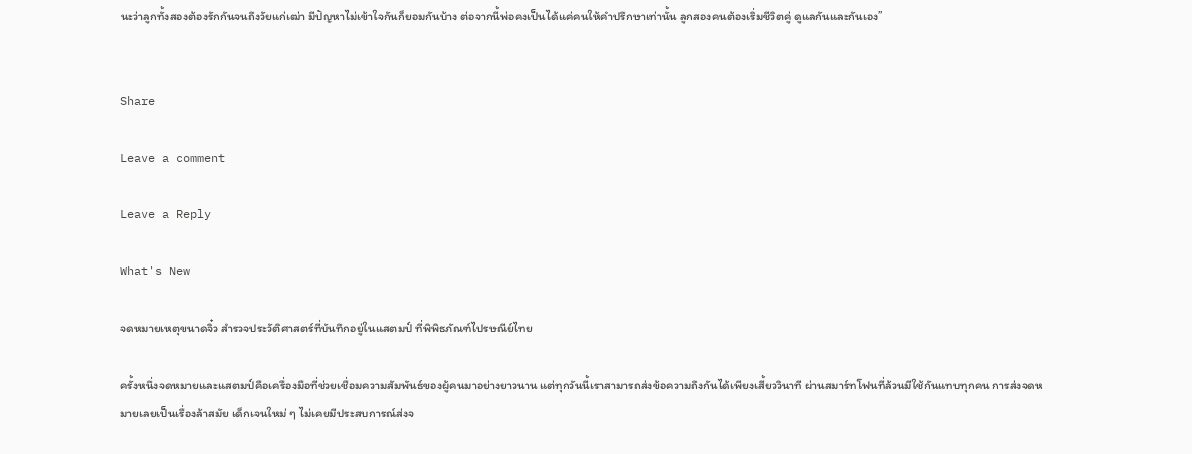นะว่าลูกทั้งสองต้องรักกันจนถึงวัยแก่เฒ่า มีปัญหาไม่เข้าใจกันก็ยอมกันบ้าง ต่อจากนี้พ่อคงเป็นได้แค่คนให้คำปรึกษาเท่านั้น ลูกสองคนต้องเริ่มชีวิตคู่ ดูแลกันและกันเอง”


Share

Leave a comment

Leave a Reply

What's New

จดหมายเหตุขนาดจิ๋ว สำรวจประวัติศาสตร์ที่บันทึกอยู่ในแสตมป์ ที่พิพิธภัณฑ์ไปรษณีย์ไทย

ครั้งหนึ่งจดหมายและแสตมป์คือเครื่องมือที่ช่วยเชื่อมความสัมพันธ์ของผู้คนมาอย่างยาวนาน แต่ทุกวันนี้เราสามารถส่งข้อความถึงกันได้เพียงเสี้ยววินาที ผ่านสมาร์ทโฟนที่ล้วนมีใช้กันแทบทุกคน การส่งจดหมายเลยเป็นเรื่องล้าสมัย เด็กเจนใหม่ ๆ ไม่เคยมีประสบการณ์ส่งจ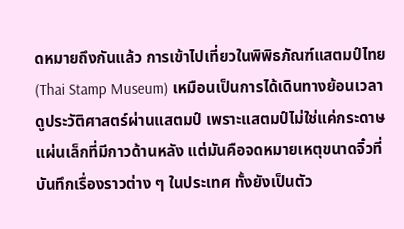ดหมายถึงกันแล้ว การเข้าไปเที่ยวในพิพิธภัณฑ์แสตมป์ไทย (Thai Stamp Museum) เหมือนเป็นการได้เดินทางย้อนเวลาดูประวัติศาสตร์ผ่านแสตมป์ เพราะแสตมป์ไม่ใช่แค่กระดาษแผ่นเล็กที่มีกาวด้านหลัง แต่มันคือจดหมายเหตุขนาดจิ๋วที่บันทึกเรื่องราวต่าง ๆ ในประเทศ ทั้งยังเป็นตัว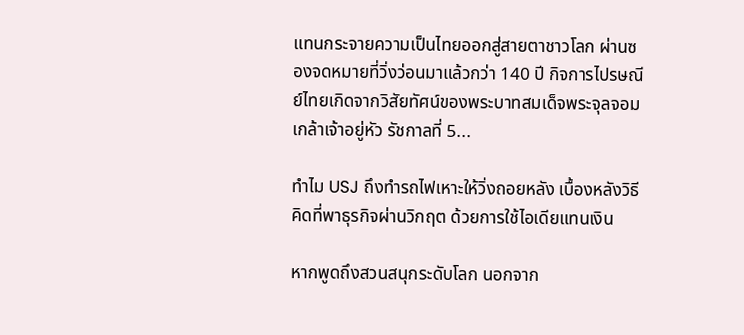แทนกระจายความเป็นไทยออกสู่สายตาชาวโลก ผ่านซองจดหมายที่วิ่งว่อนมาแล้วกว่า 140 ปี กิจการไปรษณีย์ไทยเกิดจากวิสัยทัศน์ของพระบาทสมเด็จพระจุลจอมเกล้าเจ้าอยู่หัว รัชกาลที่ 5...

ทำไม USJ ถึงทำรถไฟเหาะให้วิ่งถอยหลัง เบื้องหลังวิธีคิดที่พาธุรกิจผ่านวิกฤต ด้วยการใช้ไอเดียแทนเงิน

หากพูดถึงสวนสนุกระดับโลก นอกจาก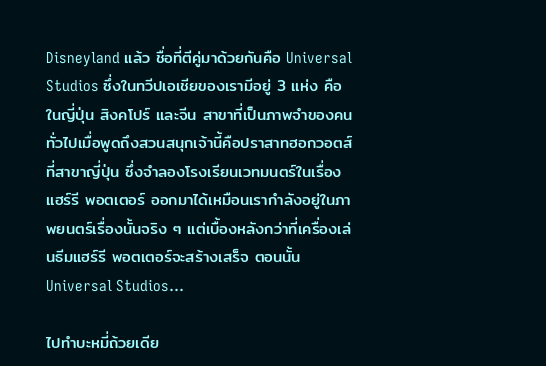Disneyland แล้ว ชื่อที่ตีคู่มาด้วยกันคือ Universal Studios ซึ่งในทวีปเอเชียของเรามีอยู่ 3 แห่ง คือในญี่ปุ่น สิงคโปร์ และจีน สาขาที่เป็นภาพจำของคนทั่วไปเมื่อพูดถึงสวนสนุกเจ้านี้คือปราสาทฮอกวอตส์ที่สาขาญี่ปุ่น ซึ่งจำลองโรงเรียนเวทมนตร์ในเรื่องแฮร์รี พอตเตอร์ ออกมาได้เหมือนเรากำลังอยู่ในภาพยนตร์เรื่องนั้นจริง ๆ แต่เบื้องหลังกว่าที่เครื่องเล่นธีมแฮร์รี พอตเตอร์จะสร้างเสร็จ ตอนนั้น Universal Studios...

ไปทำบะหมี่ถ้วยเดีย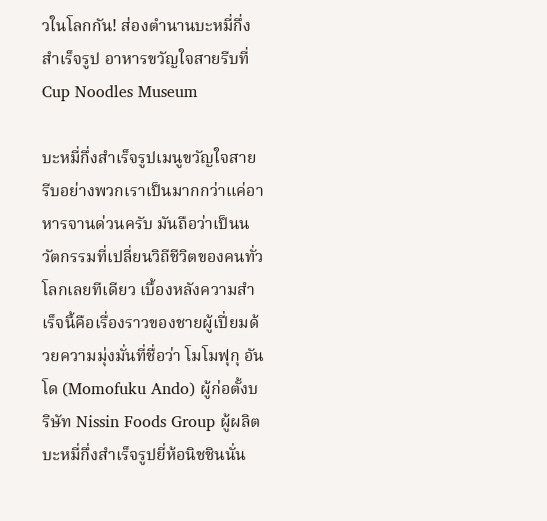วในโลกกัน! ส่องตำนานบะหมี่กึ่งสำเร็จรูป อาหารขวัญใจสายรีบที่ Cup Noodles Museum

บะหมี่กึ่งสำเร็จรูปเมนูขวัญใจสายรีบอย่างพวกเราเป็นมากกว่าแค่อาหารจานด่วนครับ มันถือว่าเป็นนวัตกรรมที่เปลี่ยนวิถีชีวิตของคนทั่วโลกเลยทีเดียว เบื้องหลังความสำเร็จนี้คือเรื่องราวของชายผู้เปี่ยมด้วยความมุ่งมั่นที่ชื่อว่า โมโมฟุกุ อันโด (Momofuku Ando) ผู้ก่อตั้งบริษัท Nissin Foods Group ผู้ผลิตบะหมี่กึ่งสำเร็จรูปยี่ห้อนิชชินนั่น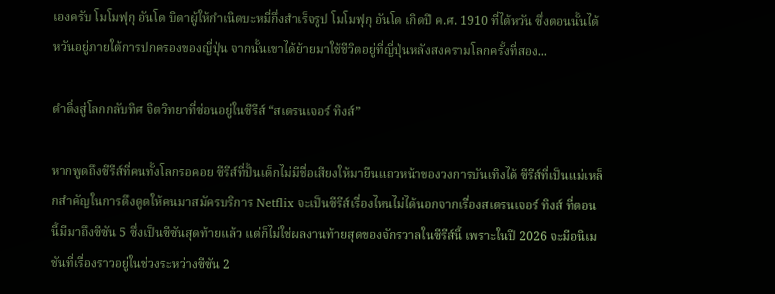เองครับ โมโมฟุกุ อันโด บิดาผู้ให้กำเนิดบะหมี่กึ่งสำเร็จรูป โมโมฟุกุ อันโด เกิดปี ค.ศ. 1910 ที่ไต้หวัน ซึ่งตอนนั้นไต้หวันอยู่ภายใต้การปกครองของญี่ปุ่น จากนั้นเขาได้ย้ายมาใช้ชีวิตอยู่ที่ญี่ปุ่นหลังสงครามโลกครั้งที่สอง...

ดำดิ่งสู่โลกกลับทิศ จิตวิทยาที่ซ่อนอยู่ในซีรีส์ “สเตรนเจอร์ ทิงส์”

หากพูดถึงซีรีส์ที่คนทั้งโลกรอคอย ซีรีส์ที่ปั้นเด็กไม่มีชื่อเสียงให้มายืนแถวหน้าของวงการบันเทิงได้ ซีรีส์ที่เป็นแม่เหล็กสำคัญในการดึงดูดให้คนมาสมัครบริการ Netflix จะเป็นซีรีส์เรื่องไหนไม่ได้นอกจากเรื่องสเตรนเจอร์ ทิงส์ ที่ตอนนี้มีมาถึงซีซัน 5 ซึ่งเป็นซีซันสุดท้ายแล้ว แต่ก็ไม่ใช่ผลงานท้ายสุดของจักรวาลในซีรีส์นี้ เพราะในปี 2026 จะมีอนิเมชันที่เรื่องราวอยู่ในช่วงระหว่างซีซัน 2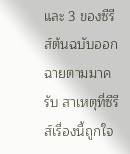และ 3 ของซีรีส์ต้นฉบับออกฉายตามมาครับ สาเหตุที่ซีรีส์เรื่องนี้ถูกใจ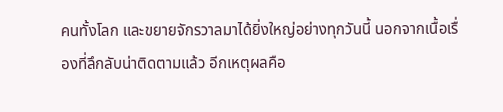คนทั้งโลก และขยายจักรวาลมาได้ยิ่งใหญ่อย่างทุกวันนี้ นอกจากเนื้อเรื่องที่ลึกลับน่าติดตามแล้ว อีกเหตุผลคือ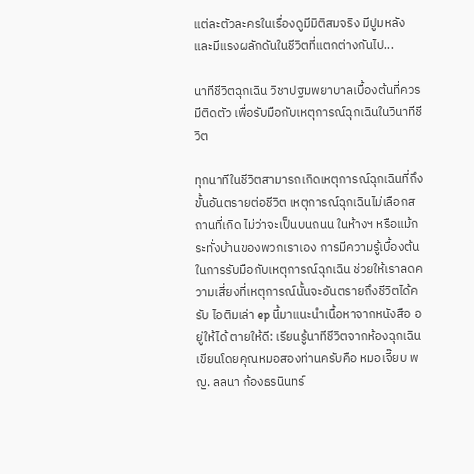แต่ละตัวละครในเรื่องดูมีมิติสมจริง มีปูมหลัง และมีแรงผลักดันในชีวิตที่แตกต่างกันไป...

นาทีชีวิตฉุกเฉิน วิชาปฐมพยาบาลเบื้องต้นที่ควรมีติดตัว เพื่อรับมือกับเหตุการณ์ฉุกเฉินในวินาทีชีวิต

ทุกนาทีในชีวิตสามารถเกิดเหตุการณ์ฉุกเฉินที่ถึงขั้นอันตรายต่อชีวิต เหตุการณ์ฉุกเฉินไม่เลือกสถานที่เกิด ไม่ว่าจะเป็นบนถนน ในห้างฯ หรือแม้กระทั่งบ้านของพวกเราเอง การมีความรู้เบื้องต้นในการรับมือกับเหตุการณ์ฉุกเฉิน ช่วยให้เราลดความเสี่ยงที่เหตุการณ์นั้นจะอันตรายถึงชีวิตได้ครับ ไอติมเล่า ep นี้มาแนะนำเนื้อหาจากหนังสือ อยู่ให้ได้ ตายให้ดี: เรียนรู้นาทีชีวิตจากห้องฉุกเฉิน เขียนโดยคุณหมอสองท่านครับคือ หมอเจี๊ยบ พญ. ลลนา ก้องธรนินทร์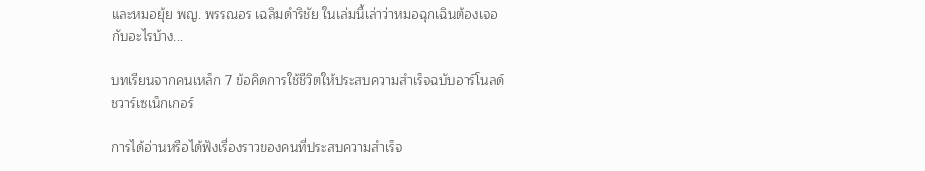และหมอยุ้ย พญ. พรรณอร เฉลิมดำริชัย ในเล่มนี้เล่าว่าหมอฉุกเฉินต้องเจอกับอะไรบ้าง...

บทเรียนจากคนเหล็ก 7 ข้อคิดการใช้ชีวิตให้ประสบความสำเร็จฉบับอาร์โนลด์ ชวาร์เซเน็กเกอร์

การได้อ่านหรือได้ฟังเรื่องราวของคนที่ประสบความสำเร็จ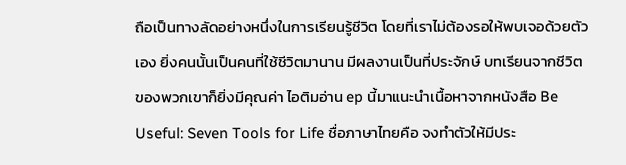ถือเป็นทางลัดอย่างหนึ่งในการเรียนรู้ชีวิต โดยที่เราไม่ต้องรอให้พบเจอด้วยตัวเอง ยิ่งคนนั้นเป็นคนที่ใช้ชีวิตมานาน มีผลงานเป็นที่ประจักษ์ บทเรียนจากชีวิตของพวกเขาก็ยิ่งมีคุณค่า ไอติมอ่าน ep นี้มาแนะนำเนื้อหาจากหนังสือ Be Useful: Seven Tools for Life ชื่อภาษาไทยคือ จงทำตัวให้มีประ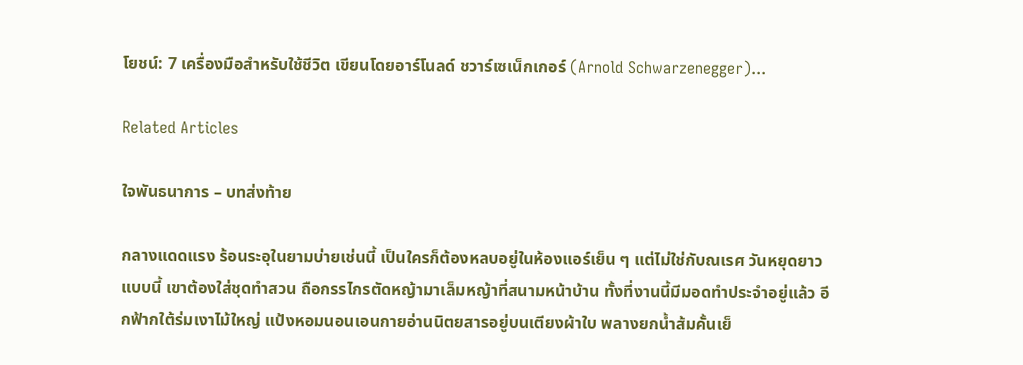โยชน์: 7 เครื่องมือสำหรับใช้ชีวิต เขียนโดยอาร์โนลด์ ชวาร์เซเน็กเกอร์ (Arnold Schwarzenegger)...

Related Articles

ใจพันธนาการ – บทส่งท้าย

กลางแดดแรง ร้อนระอุในยามบ่ายเช่นนี้ เป็นใครก็ต้องหลบอยู่ในห้องแอร์เย็น ๆ แต่ไม่ใช่กับณเรศ วันหยุดยาวแบบนี้ เขาต้องใส่ชุดทำสวน ถือกรรไกรตัดหญ้ามาเล็มหญ้าที่สนามหน้าบ้าน ทั้งที่งานนี้มีมอดทำประจำอยู่แล้ว อีกฟ้ากใต้ร่มเงาไม้ใหญ่ แป้งหอมนอนเอนกายอ่านนิตยสารอยู่บนเตียงผ้าใบ พลางยกน้ำส้มคั้นเย็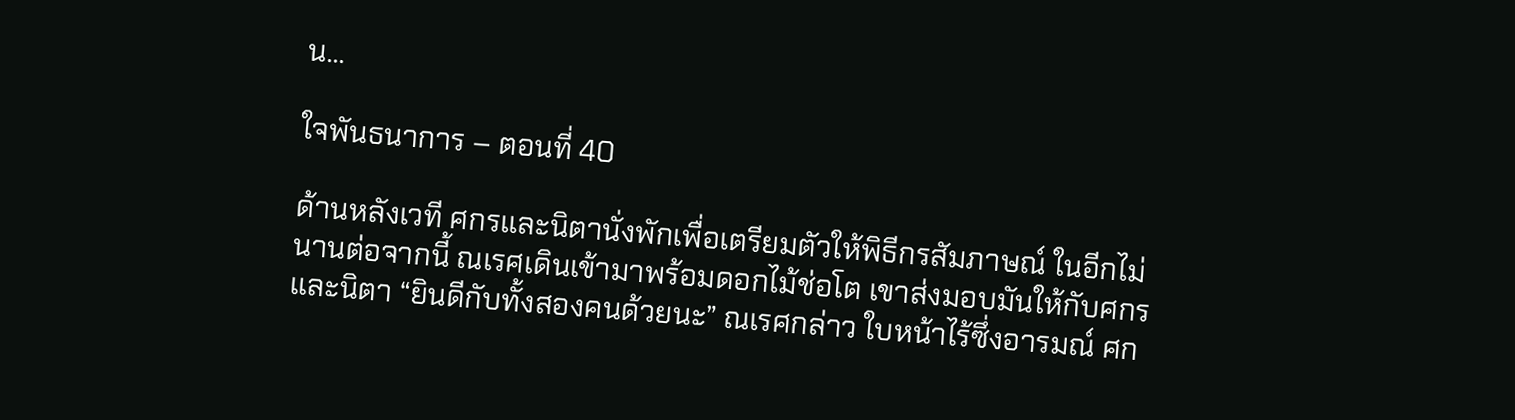น...

ใจพันธนาการ – ตอนที่ 40

ด้านหลังเวที ศกรและนิตานั่งพักเพื่อเตรียมตัวให้พิธีกรสัมภาษณ์ ในอีกไม่นานต่อจากนี้ ณเรศเดินเข้ามาพร้อมดอกไม้ช่อโต เขาส่งมอบมันให้กับศกรและนิตา “ยินดีกับทั้งสองคนด้วยนะ” ณเรศกล่าว ใบหน้าไร้ซึ่งอารมณ์ ศก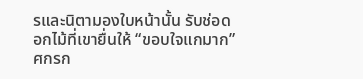รและนิตามองใบหน้านั้น รับช่อดอกไม้ที่เขายื่นให้ “ขอบใจแกมาก” ศกรก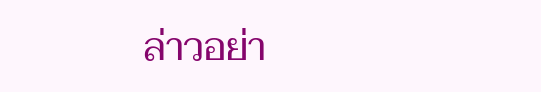ล่าวอย่า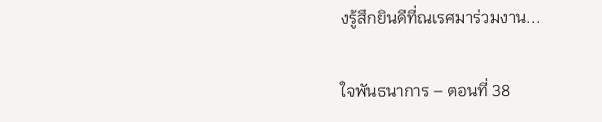งรู้สึกยินดีที่ณเรศมาร่วมงาน...

ใจพันธนาการ – ตอนที่ 38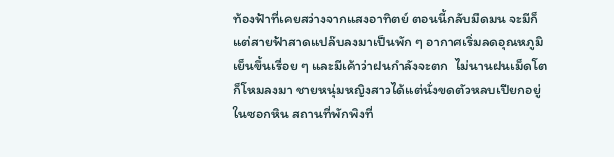ท้องฟ้าที่เคยสว่างจากแสงอาทิตย์ ตอนนี้กลับมืดมน จะมีก็แต่สายฟ้าสาดแปล๊บลงมาเป็นพัก ๆ อากาศเริ่มลดอุณหภูมิ เย็นขึ้นเรื่อย ๆ และมีเค้าว่าฝนกำลังจะตก  ไม่นานฝนเม็ดโตก็โหมลงมา ชายหนุ่มหญิงสาวได้แต่นั่งขดตัวหลบเปียกอยู่ในซอกหิน สถานที่พักพิงที่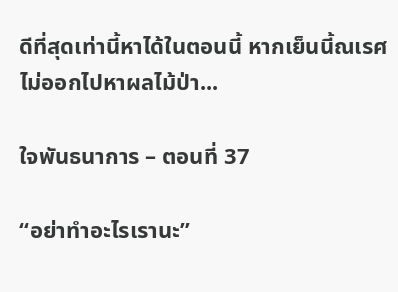ดีที่สุดเท่านี้หาได้ในตอนนี้ หากเย็นนี้ณเรศไม่ออกไปหาผลไม้ป่า...

ใจพันธนาการ – ตอนที่ 37

“อย่าทำอะไรเรานะ”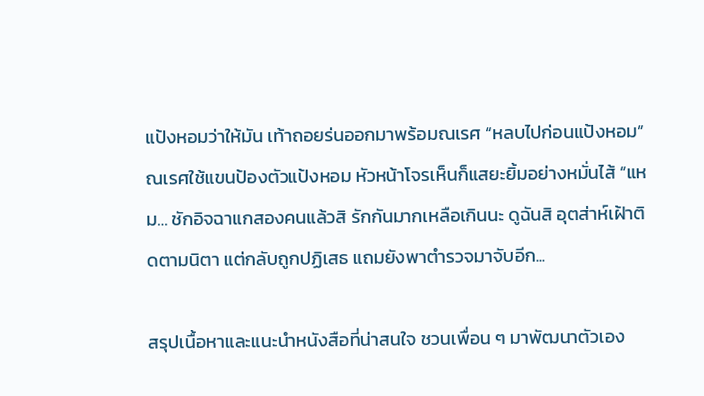แป้งหอมว่าให้มัน เท้าถอยร่นออกมาพร้อมณเรศ “หลบไปก่อนแป้งหอม”ณเรศใช้แขนป้องตัวแป้งหอม หัวหน้าโจรเห็นก็แสยะยิ้มอย่างหมั่นไส้ “แหม… ชักอิจฉาแกสองคนแล้วสิ รักกันมากเหลือเกินนะ ดูฉันสิ อุตส่าห์เฝ้าติดตามนิตา แต่กลับถูกปฏิเสธ แถมยังพาตำรวจมาจับอีก...

สรุปเนื้อหาและแนะนำหนังสือที่น่าสนใจ ชวนเพื่อน ๆ มาพัฒนาตัวเอง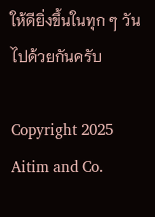ให้ดียิ่งขึ้นในทุก ๆ วันไปด้วยกันครับ

Copyright 2025 Aitim and Co.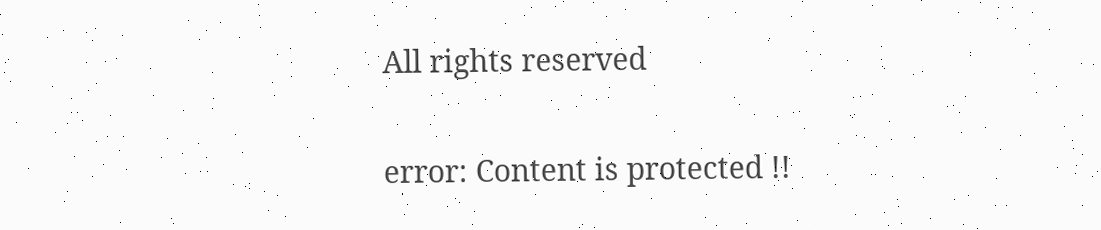All rights reserved

error: Content is protected !!